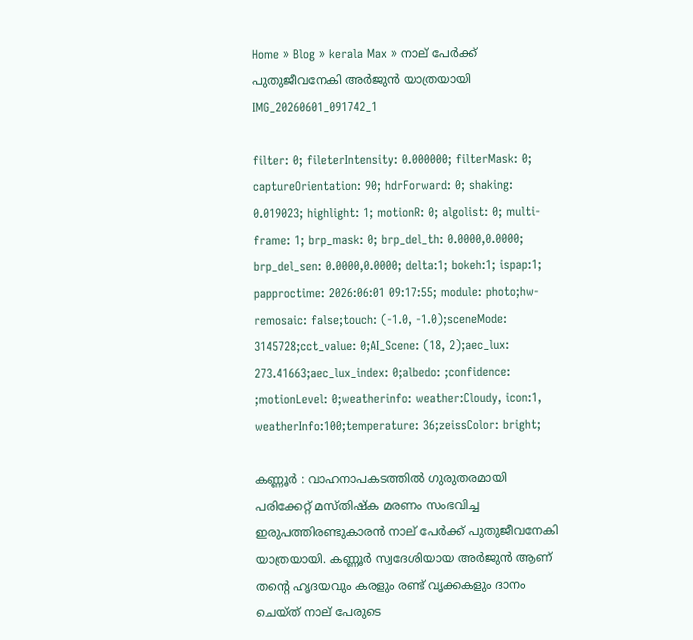Home » Blog » kerala Max » നാല് പേർക്ക് പുതുജീവനേകി അർജുൻ യാത്രയായി
IMG_20260601_091742_1

filter: 0; fileterIntensity: 0.000000; filterMask: 0; captureOrientation: 90; hdrForward: 0; shaking: 0.019023; highlight: 1; motionR: 0; algolist: 0; multi-frame: 1; brp_mask: 0; brp_del_th: 0.0000,0.0000; brp_del_sen: 0.0000,0.0000; delta:1; bokeh:1; ispap:1; papproctime: 2026:06:01 09:17:55; module: photo;hw-remosaic: false;touch: (-1.0, -1.0);sceneMode: 3145728;cct_value: 0;AI_Scene: (18, 2);aec_lux: 273.41663;aec_lux_index: 0;albedo: ;confidence: ;motionLevel: 0;weatherinfo: weather:Cloudy, icon:1, weatherInfo:100;temperature: 36;zeissColor: bright;

കണ്ണൂർ : വാഹനാപകടത്തിൽ ഗുരുതരമായി പരിക്കേറ്റ് മസ്തിഷ്‌ക മരണം സംഭവിച്ച ഇരുപത്തിരണ്ടുകാരൻ നാല് പേർക്ക് പുതുജീവനേകി യാത്രയായി. കണ്ണൂർ സ്വദേശിയായ അർജുൻ ആണ് തന്റെ ഹൃദയവും കരളും രണ്ട് വൃക്കകളും ദാനം ചെയ്ത് നാല് പേരുടെ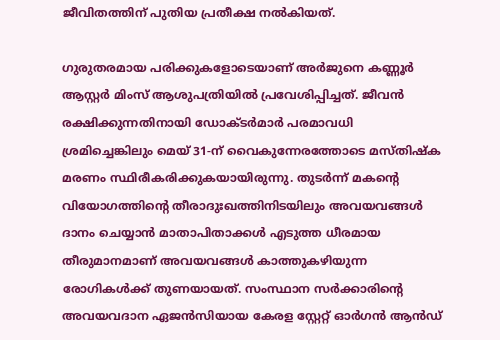ജീവിതത്തിന് പുതിയ പ്രതീക്ഷ നൽകിയത്.

ഗുരുതരമായ പരിക്കുകളോടെയാണ് അർജുനെ കണ്ണൂർ ആസ്റ്റർ മിംസ് ആശുപത്രിയിൽ പ്രവേശിപ്പിച്ചത്. ജീവൻ രക്ഷിക്കുന്നതിനായി ഡോക്ടർമാർ പരമാവധി ശ്രമിച്ചെങ്കിലും മെയ് 31-ന് വൈകുന്നേരത്തോടെ മസ്തിഷ്‌ക മരണം സ്ഥിരീകരിക്കുകയായിരുന്നു. തുടർന്ന് മകന്റെ വിയോഗത്തിന്റെ തീരാദുഃഖത്തിനിടയിലും അവയവങ്ങൾ ദാനം ചെയ്യാൻ മാതാപിതാക്കൾ എടുത്ത ധീരമായ തീരുമാനമാണ് അവയവങ്ങൾ കാത്തുകഴിയുന്ന രോഗികൾക്ക് തുണയായത്. സംസ്ഥാന സർക്കാരിന്റെ അവയവദാന ഏജൻസിയായ കേരള സ്റ്റേറ്റ് ഓർഗൻ ആൻഡ്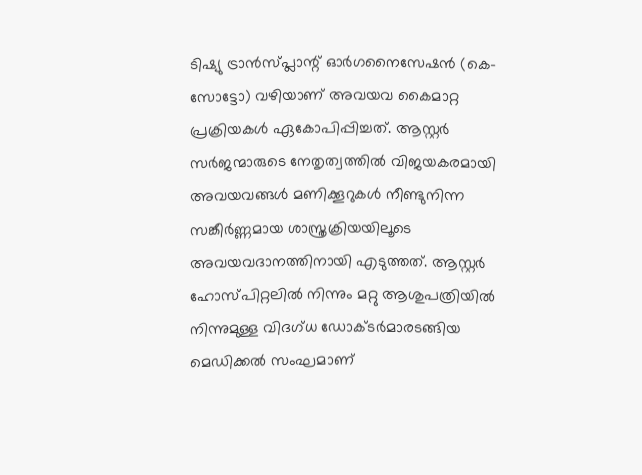ടിഷ്യു ട്രാൻസ്പ്ലാന്റ് ഓർഗനൈസേഷൻ (കെ-സോട്ടോ) വഴിയാണ് അവയവ കൈമാറ്റ പ്രക്രിയകൾ ഏകോപിപ്പിച്ചത്. ആസ്റ്റർ സർജന്മാരുടെ നേതൃത്വത്തിൽ വിജയകരമായി അവയവങ്ങൾ മണിക്കൂറുകൾ നീണ്ടുനിന്ന സങ്കീർണ്ണമായ ശാസ്ത്രക്രിയയിലൂടെ അവയവദാനത്തിനായി എടുത്തത്. ആസ്റ്റർ ഹോസ്പിറ്റലിൽ നിന്നും മറ്റു ആശുപത്രിയിൽ നിന്നുമുള്ള വിദഗ്ധ ഡോക്ടർമാരടങ്ങിയ മെഡിക്കൽ സംഘമാണ്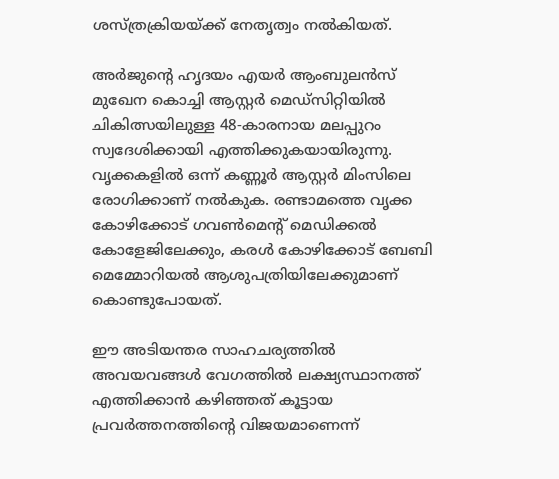ശസ്ത്രക്രിയയ്ക്ക് നേതൃത്വം നൽകിയത്.

അർജുന്റെ ഹൃദയം എയർ ആംബുലൻസ് മുഖേന കൊച്ചി ആസ്റ്റർ മെഡ്സിറ്റിയിൽ ചികിത്സയിലുള്ള 48-കാരനായ മലപ്പുറം സ്വദേശിക്കായി എത്തിക്കുകയായിരുന്നു. വൃക്കകളിൽ ഒന്ന് കണ്ണൂർ ആസ്റ്റർ മിംസിലെ രോഗിക്കാണ് നൽകുക. രണ്ടാമത്തെ വൃക്ക കോഴിക്കോട് ഗവൺമെന്റ് മെഡിക്കൽ കോളേജിലേക്കും, കരൾ കോഴിക്കോട് ബേബി മെമ്മോറിയൽ ആശുപത്രിയിലേക്കുമാണ് കൊണ്ടുപോയത്.

ഈ അടിയന്തര സാഹചര്യത്തിൽ അവയവങ്ങൾ വേഗത്തിൽ ലക്ഷ്യസ്ഥാനത്ത് എത്തിക്കാൻ കഴിഞ്ഞത് കൂട്ടായ പ്രവർത്തനത്തിന്റെ വിജയമാണെന്ന്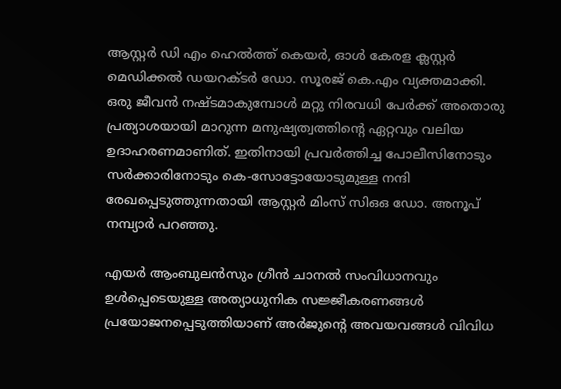ആസ്റ്റർ ഡി എം ഹെൽത്ത്‌ കെയർ, ഓൾ കേരള ക്ലസ്റ്റർ മെഡിക്കൽ ഡയറക്ടർ ഡോ. സൂരജ് കെ.എം വ്യക്തമാക്കി. ഒരു ജീവൻ നഷ്ടമാകുമ്പോൾ മറ്റു നിരവധി പേർക്ക് അതൊരു പ്രത്യാശയായി മാറുന്ന മനുഷ്യത്വത്തിന്റെ ഏറ്റവും വലിയ ഉദാഹരണമാണിത്. ഇതിനായി പ്രവർത്തിച്ച പോലീസിനോടും സർക്കാരിനോടും കെ-സോട്ടോയോടുമുള്ള നന്ദി രേഖപ്പെടുത്തുന്നതായി ആസ്റ്റർ മിംസ് സിഒഒ ഡോ. അനൂപ് നമ്പ്യാർ പറഞ്ഞു.

എയർ ആംബുലൻസും ഗ്രീൻ ചാനൽ സംവിധാനവും ഉൾപ്പെടെയുള്ള അത്യാധുനിക സജ്ജീകരണങ്ങൾ പ്രയോജനപ്പെടുത്തിയാണ് അർജുന്റെ അവയവങ്ങൾ വിവിധ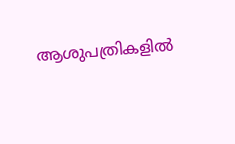ആശുപത്രികളിൽ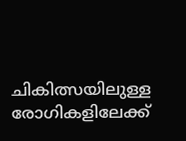ചികിത്സയിലുള്ള രോഗികളിലേക്ക്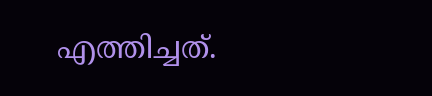എത്തിച്ചത്.